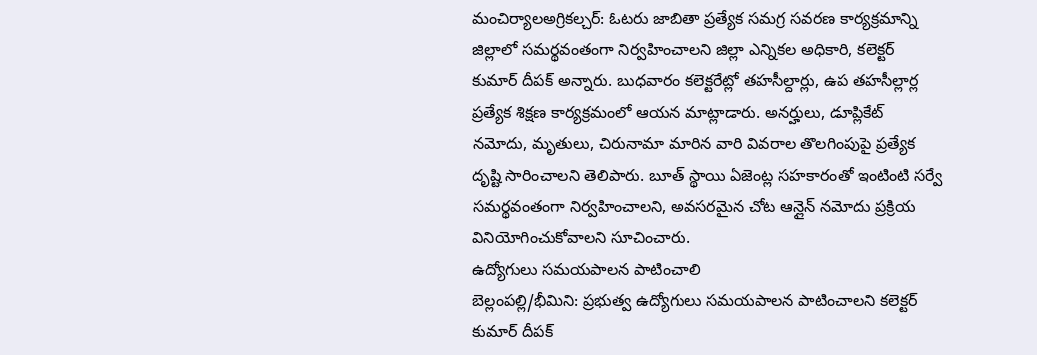మంచిర్యాలఅగ్రికల్చర్: ఓటరు జాబితా ప్రత్యేక సమగ్ర సవరణ కార్యక్రమాన్ని జిల్లాలో సమర్థవంతంగా నిర్వహించాలని జిల్లా ఎన్నికల అధికారి, కలెక్టర్ కుమార్ దీపక్ అన్నారు. బుధవారం కలెక్టరేట్లో తహసీల్దార్లు, ఉప తహసీల్లార్ల ప్రత్యేక శిక్షణ కార్యక్రమంలో ఆయన మాట్లాడారు. అనర్హులు, డూప్లికేట్ నమోదు, మృతులు, చిరునామా మారిన వారి వివరాల తొలగింపుపై ప్రత్యేక దృష్టి సారించాలని తెలిపారు. బూత్ స్థాయి ఏజెంట్ల సహకారంతో ఇంటింటి సర్వే సమర్థవంతంగా నిర్వహించాలని, అవసరమైన చోట ఆన్లైన్ నమోదు ప్రక్రియ వినియోగించుకోవాలని సూచించారు.
ఉద్యోగులు సమయపాలన పాటించాలి
బెల్లంపల్లి/భీమిని: ప్రభుత్వ ఉద్యోగులు సమయపాలన పాటించాలని కలెక్టర్ కుమార్ దీపక్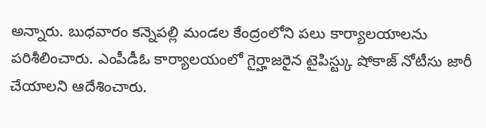అన్నారు. బుధవారం కన్నెపల్లి మండల కేంద్రంలోని పలు కార్యాలయాలను పరిశీలించారు. ఎంపీడీఓ కార్యాలయంలో గైర్హాజరైన టైపిస్ట్కు షోకాజ్ నోటీసు జారీ చేయాలని ఆదేశించారు.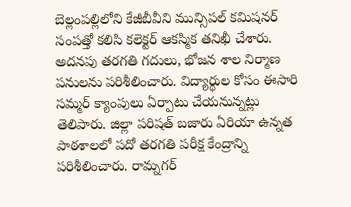బెల్లంపల్లిలోని కేజీబీవీని మున్సిపల్ కమిషనర్ సంపత్తో కలిసి కలెక్టర్ ఆకస్మిక తనిఖీ చేశారు. అదనపు తరగతి గదులు, భోజన శాల నిర్మాణ పనులను పరిశీలించారు. విద్యార్థుల కోసం ఈసారి సమ్మర్ క్యాంపులు ఏర్పాటు చేయనున్నట్లు తెలిపారు. జిల్లా పరిషత్ బజారు ఏరియా ఉన్నత పాఠశాలలో పదో తరగతి పరీక్ష కేంద్రాన్ని పరిశీలించారు. రామ్నగర్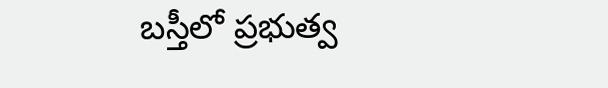బస్తీలో ప్రభుత్వ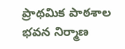ప్రాథమిక పాఠశాల భవన నిర్మాణ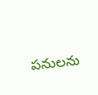పనులను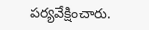పర్యవేక్షించారు.